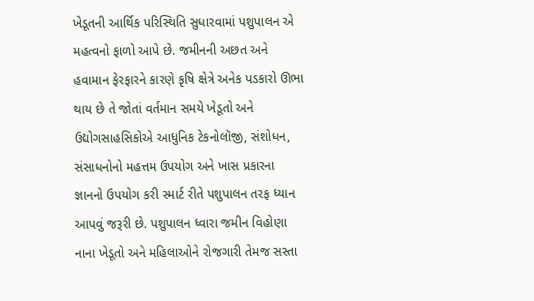ખેડૂતની આર્થિક પરિસ્થિતિ સુધારવામાં પશુપાલન એ મહત્વનો ફાળો આપે છે. જમીનની અછત અને હવામાન ફેરફારને કારણે કૃષિ ક્ષેત્રે અનેક પડકારો ઊભા થાય છે તે જોતાં વર્તમાન સમયે ખેડૂતો અને ઉદ્યોગસાહસિકોએ આધુનિક ટેકનોલૉજી, સંશોધન, સંસાધનોનો મહત્તમ ઉપયોગ અને ખાસ પ્રકારના જ્ઞાનનો ઉપયોગ કરી સ્માર્ટ રીતે પશુપાલન તરફ ધ્યાન આપવું જરૂરી છે. પશુપાલન ધ્વારા જમીન વિહોણા નાના ખેડૂતો અને મહિલાઓને રોજગારી તેમજ સસ્તા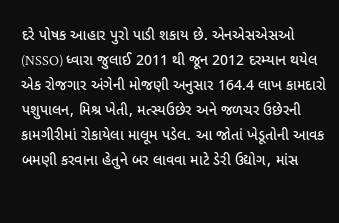દરે પોષક આહાર પુરો પાડી શકાય છે. એનએસએસઓ (NSSO) ધ્વારા જુલાઈ 2011 થી જૂન 2012 દરમ્યાન થયેલ એક રોજગાર અંગેની મોજણી અનુસાર 164.4 લાખ કામદારો પશુપાલન, મિશ્ર ખેતી, મત્સ્યઉછેર અને જળચર ઉછેરની કામગીરીમાં રોકાયેલા માલૂમ પડેલ. આ જોતાં ખેડૂતોની આવક બમણી કરવાના હેતુને બર લાવવા માટે ડેરી ઉદ્યોગ, માંસ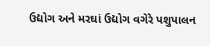ઉદ્યોગ અને મરઘાં ઉદ્યોગ વગેરે પશુપાલન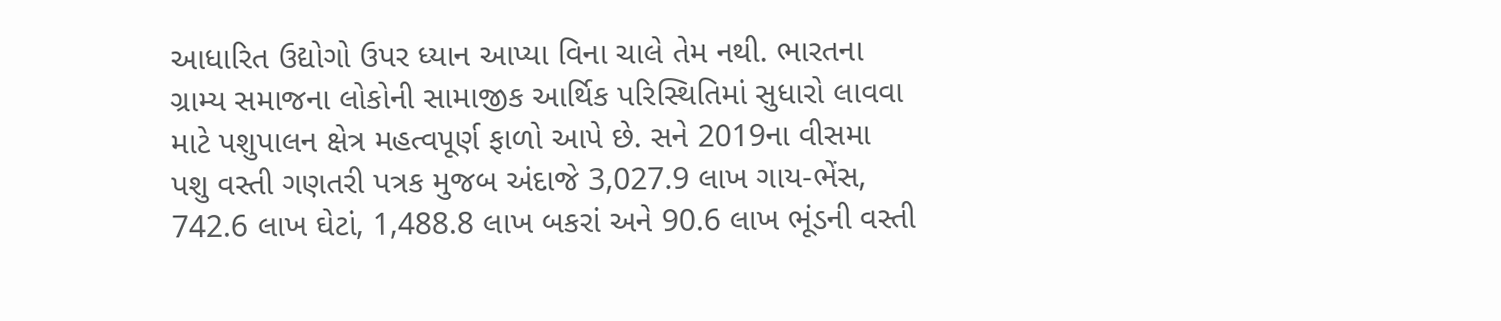આધારિત ઉદ્યોગો ઉપર ધ્યાન આપ્યા વિના ચાલે તેમ નથી. ભારતના ગ્રામ્ય સમાજના લોકોની સામાજીક આર્થિક પરિસ્થિતિમાં સુધારો લાવવા માટે પશુપાલન ક્ષેત્ર મહત્વપૂર્ણ ફાળો આપે છે. સને 2019ના વીસમા પશુ વસ્તી ગણતરી પત્રક મુજબ અંદાજે 3,027.9 લાખ ગાય-ભેંસ, 742.6 લાખ ઘેટાં, 1,488.8 લાખ બકરાં અને 90.6 લાખ ભૂંડની વસ્તી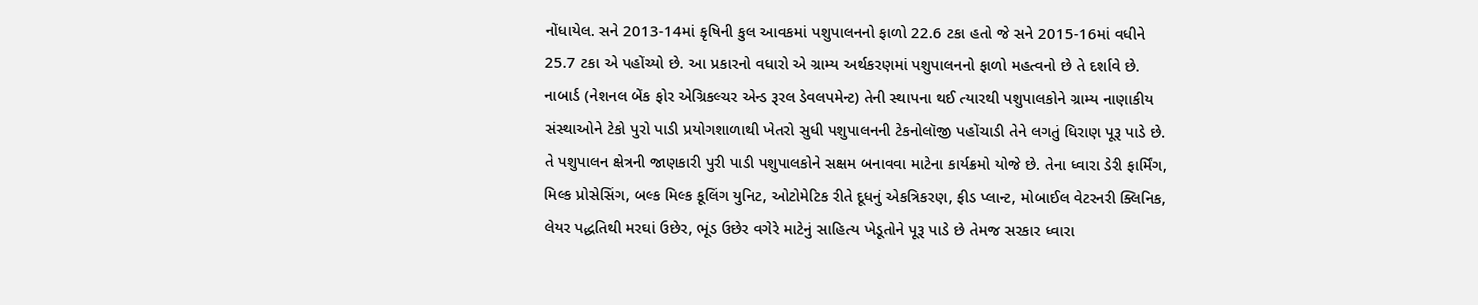નોંધાયેલ. સને 2013-14માં કૃષિની કુલ આવકમાં પશુપાલનનો ફાળો 22.6 ટકા હતો જે સને 2015-16માં વધીને 25.7 ટકા એ પહોંચ્યો છે. આ પ્રકારનો વધારો એ ગ્રામ્ય અર્થકરણમાં પશુપાલનનો ફાળો મહત્વનો છે તે દર્શાવે છે.
નાબાર્ડ (નેશનલ બેંક ફોર એગ્રિકલ્ચર એન્ડ રૂરલ ડેવલપમેન્ટ) તેની સ્થાપના થઈ ત્યારથી પશુપાલકોને ગ્રામ્ય નાણાકીય સંસ્થાઓને ટેકો પુરો પાડી પ્રયોગશાળાથી ખેતરો સુધી પશુપાલનની ટેકનોલૉજી પહોંચાડી તેને લગતું ધિરાણ પૂરૂ પાડે છે. તે પશુપાલન ક્ષેત્રની જાણકારી પુરી પાડી પશુપાલકોને સક્ષમ બનાવવા માટેના કાર્યક્રમો યોજે છે. તેના ધ્વારા ડેરી ફાર્મિંગ, મિલ્ક પ્રોસેસિંગ, બલ્ક મિલ્ક કૂલિંગ યુનિટ, ઓટોમેટિક રીતે દૂધનું એકત્રિકરણ, ફીડ પ્લાન્ટ, મોબાઈલ વેટરનરી ક્લિનિક, લેયર પદ્ધતિથી મરઘાં ઉછેર, ભૂંડ ઉછેર વગેરે માટેનું સાહિત્ય ખેડૂતોને પૂરૂ પાડે છે તેમજ સરકાર ધ્વારા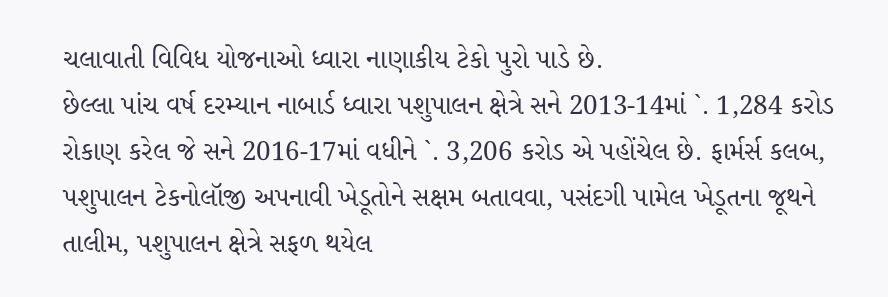ચલાવાતી વિવિધ યોજનાઓ ધ્વારા નાણાકીય ટેકો પુરો પાડે છે.
છેલ્લા પાંચ વર્ષ દરમ્યાન નાબાર્ડ ધ્વારા પશુપાલન ક્ષેત્રે સને 2013-14માં `. 1,284 કરોડ રોકાણ કરેલ જે સને 2016-17માં વધીને `. 3,206 કરોડ એ પહોંચેલ છે. ફાર્મર્સ કલબ, પશુપાલન ટેકનોલૉજી અપનાવી ખેડૂતોને સક્ષમ બતાવવા, પસંદગી પામેલ ખેડૂતના જૂથને તાલીમ, પશુપાલન ક્ષેત્રે સફળ થયેલ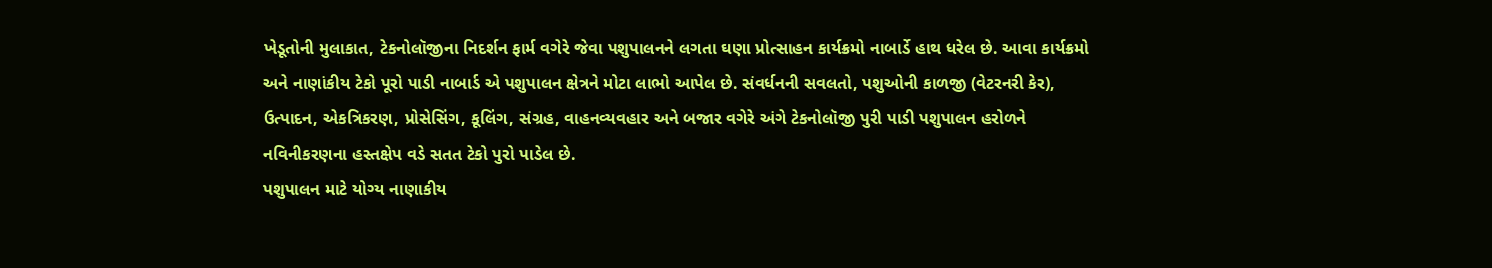ખેડૂતોની મુલાકાત, ટેકનોલૉજીના નિદર્શન ફાર્મ વગેરે જેવા પશુપાલનને લગતા ઘણા પ્રોત્સાહન કાર્યક્રમો નાબાર્ડે હાથ ધરેલ છે. આવા કાર્યક્રમો અને નાણાંકીય ટેકો પૂરો પાડી નાબાર્ડ એ પશુપાલન ક્ષેત્રને મોટા લાભો આપેલ છે. સંવર્ધનની સવલતો, પશુઓની કાળજી (વેટરનરી કેર), ઉત્પાદન, એકત્રિકરણ, પ્રોસેસિંગ, કૂલિંગ, સંગ્રહ, વાહનવ્યવહાર અને બજાર વગેરે અંગે ટેકનોલૉજી પુરી પાડી પશુપાલન હરોળને નવિનીકરણના હસ્તક્ષેપ વડે સતત ટેકો પુરો પાડેલ છે.
પશુપાલન માટે યોગ્ય નાણાકીય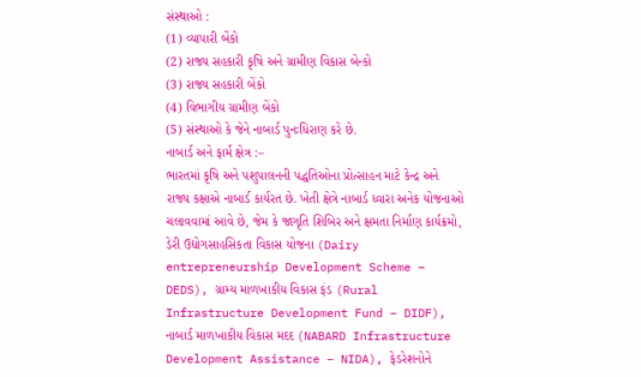સંસ્થાઓ :
(1) વ્યાપારી બેંકો
(2) રાજ્ય સહકારી કૃષિ અને ગ્રામીણ વિકાસ બેન્કો
(3) રાજ્ય સહકારી બેંકો
(4) વિભાગીય ગ્રામીણ બેંકો
(5) સંસ્થાઓ કે જેને નાબાર્ડ પુનઃધિરાણ કરે છે.
નાબાર્ડ અને ફાર્મ ક્ષેત્ર :–
ભારતમાં કૃષિ અને પશુપાલનની પદ્ધતિઓના પ્રોત્સાહન માટે કેન્દ્ર અને રાજ્ય કક્ષાએ નાબાર્ડ કાર્યરત છે. ખેતી ક્ષેત્રે નાબાર્ડ ધ્વારા અનેક યોજનાઓ ચલાવવામાં આવે છે, જેમ કે જાગૃતિ શિબિર અને ક્ષમતા નિર્માણ કાર્યક્રમો, ડેરી ઉદ્યોગસાહસિકતા વિકાસ યોજના (Dairy entrepreneurship Development Scheme – DEDS), ગ્રામ્ય માળખાકીય વિકાસ ફંડ (Rural Infrastructure Development Fund – DIDF), નાબાર્ડ માળખાકીય વિકાસ મદદ (NABARD Infrastructure Development Assistance – NIDA), ફેડરેશનોને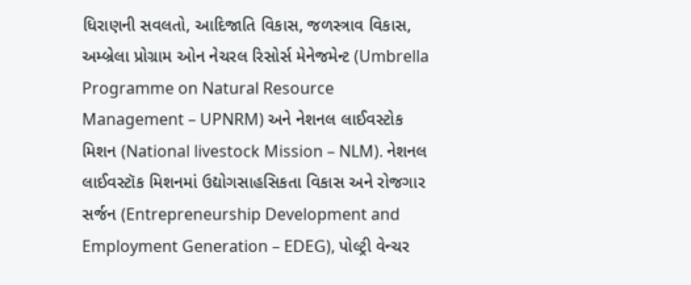ધિરાણની સવલતો, આદિજાતિ વિકાસ, જળસ્ત્રાવ વિકાસ, અમ્બ્રેલા પ્રોગ્રામ ઓન નેચરલ રિસોર્સ મેનેજમેન્ટ (Umbrella Programme on Natural Resource Management – UPNRM) અને નેશનલ લાઈવસ્ટોક મિશન (National livestock Mission – NLM). નેશનલ લાઈવસ્ટૉક મિશનમાં ઉદ્યોગસાહસિકતા વિકાસ અને રોજગાર સર્જન (Entrepreneurship Development and Employment Generation – EDEG), પોલ્ટ્રી વેન્ચર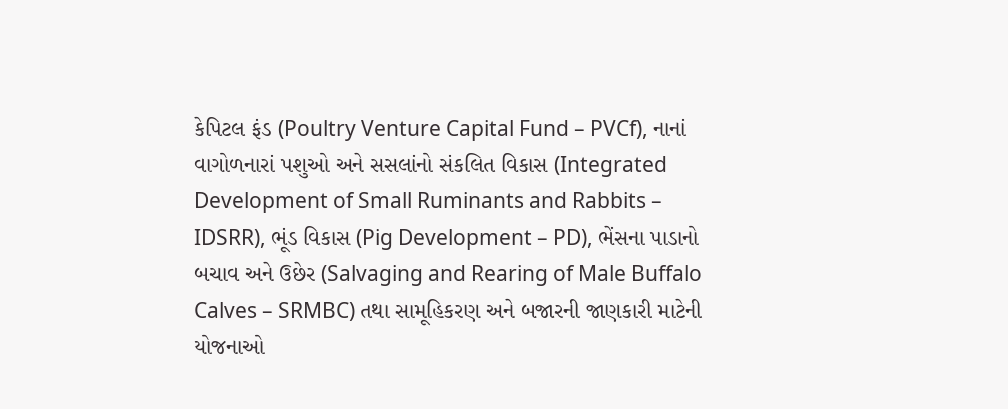કેપિટલ ફંડ (Poultry Venture Capital Fund – PVCf), નાનાં વાગોળનારાં પશુઓ અને સસલાંનો સંકલિત વિકાસ (Integrated Development of Small Ruminants and Rabbits – IDSRR), ભૂંડ વિકાસ (Pig Development – PD), ભેંસના પાડાનો બચાવ અને ઉછેર (Salvaging and Rearing of Male Buffalo Calves – SRMBC) તથા સામૂહિકરણ અને બજારની જાણકારી માટેની યોજનાઓ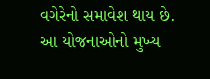વગેરેનો સમાવેશ થાય છે.
આ યોજનાઓનો મુખ્ય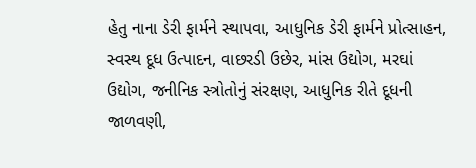હેતુ નાના ડેરી ફાર્મને સ્થાપવા, આધુનિક ડેરી ફાર્મને પ્રોત્સાહન, સ્વસ્થ દૂધ ઉત્પાદન, વાછરડી ઉછેર, માંસ ઉદ્યોગ, મરઘાં ઉદ્યોગ, જનીનિક સ્ત્રોતોનું સંરક્ષણ, આધુનિક રીતે દૂધની જાળવણી,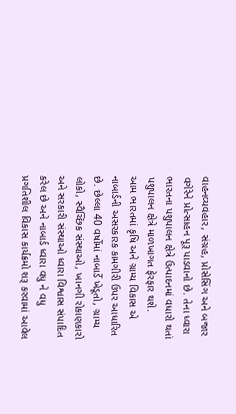વાહનવ્યવહાર, સંગ્રહ, પ્રોસેસિંગ અને બજાર વગેરેને પ્રોત્સાહન પૂરૂ પાડવાનો છે. તેના ધ્વારા ભારતના પશુપાલન ક્ષેત્રે ઉત્પાદનમાં વધારો થતાં પશુપાલન ક્ષેત્રે માળખાગત ફેરફાર થશે.
આમ ભારતમાં કૃષિ અને ગ્રામ્ય વિકાસ એ નાબાર્ડની અસરકારક કામગીરી ઉપર આધારિત છે. છેલ્લા 40 વર્ષોમાં નાબાર્ડે ખેડૂતો, ગ્રામ્ય લોકો, સ્વૈચ્છિક સંસ્થાઓ, ખાનગી રોકાણકારો અને સરકારી સંસ્થાઓ ધ્વારા વિશ્વાસ સંપાદિત કરેલ છે અને નાબાર્ડ ધ્વારા વધુ ને વધુ પ્રગતિશીલ વિકાસ કાર્યક્રમો શરૂ કરવામાં આવેલ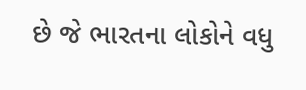છે જે ભારતના લોકોને વધુ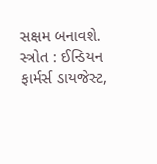સક્ષમ બનાવશે.
સ્ત્રોત : ઈન્ડિયન ફાર્મર્સ ડાયજેસ્ટ,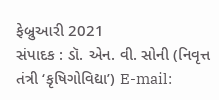ફેબ્રુઆરી 2021
સંપાદક : ડૉ. એન. વી. સોની (નિવૃત્ત તંત્રી ‘કૃષિગોવિદ્યા’) E-mail: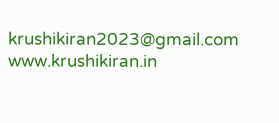krushikiran2023@gmail.com
www.krushikiran.in